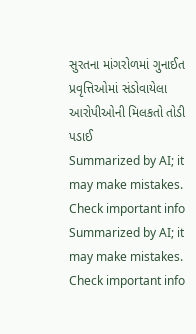સુરતના માંગરોળમાં ગુનાઈત પ્રવૃત્તિઓમાં સંડોવાયેલા આરોપીઓની મિલકતો તોડી પડાઈ
Summarized by AI; it may make mistakes. Check important info
Summarized by AI; it may make mistakes. Check important info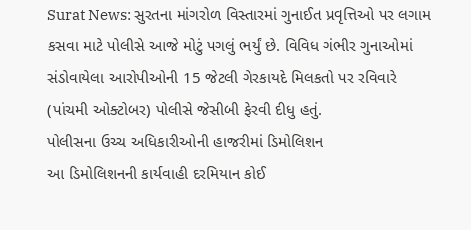Surat News: સુરતના માંગરોળ વિસ્તારમાં ગુનાઈત પ્રવૃત્તિઓ પર લગામ કસવા માટે પોલીસે આજે મોટું પગલું ભર્યું છે. વિવિધ ગંભીર ગુનાઓમાં સંડોવાયેલા આરોપીઓની 15 જેટલી ગેરકાયદે મિલકતો પર રવિવારે (પાંચમી ઓક્ટોબર) પોલીસે જેસીબી ફેરવી દીધુ હતું.
પોલીસના ઉચ્ચ અધિકારીઓની હાજરીમાં ડિમોલિશન
આ ડિમોલિશનની કાર્યવાહી દરમિયાન કોઈ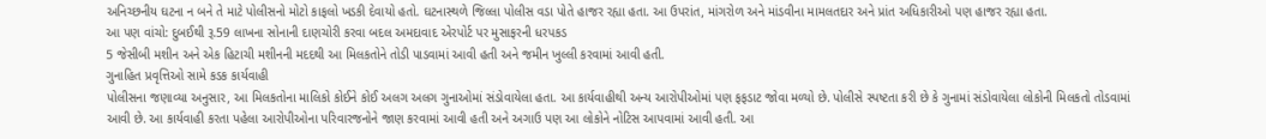અનિચ્છનીય ઘટના ન બને તે માટે પોલીસનો મોટો કાફલો ખડકી દેવાયો હતો. ઘટનાસ્થળે જિલ્લા પોલીસ વડા પોતે હાજર રહ્યા હતા. આ ઉપરાંત, માંગરોળ અને માંડવીના મામલતદાર અને પ્રાંત અધિકારીઓ પણ હાજર રહ્યા હતા.
આ પણ વાંચો: દુબઈથી રૂ.59 લાખના સોનાની દાણચોરી કરવા બદલ અમદાવાદ એરપોર્ટ પર મુસાફરની ધરપકડ
5 જેસીબી મશીન અને એક હિટાચી મશીનની મદદથી આ મિલકતોને તોડી પાડવામાં આવી હતી અને જમીન ખુલ્લી કરવામાં આવી હતી.
ગુનાહિત પ્રવૃત્તિઓ સામે કડક કાર્યવાહી
પોલીસના જણાવ્યા અનુસાર, આ મિલકતોના માલિકો કોઈને કોઈ અલગ અલગ ગુનાઓમાં સંડોવાયેલા હતા. આ કાર્યવાહીથી અન્ય આરોપીઓમાં પણ ફફડાટ જોવા મળ્યો છે. પોલીસે સ્પષ્ટતા કરી છે કે ગુનામાં સંડોવાયેલા લોકોની મિલકતો તોડવામાં આવી છે. આ કાર્યવાહી કરતા પહેલા આરોપીઓના પરિવારજનોને જાણ કરવામાં આવી હતી અને અગાઉ પણ આ લોકોને નોટિસ આપવામાં આવી હતી. આ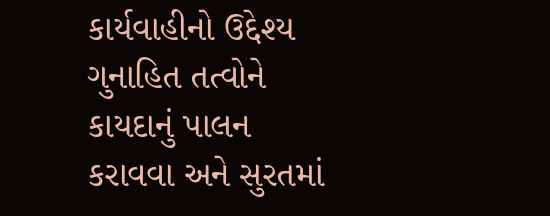કાર્યવાહીનો ઉદ્દેશ્ય ગુનાહિત તત્વોને કાયદાનું પાલન કરાવવા અને સુરતમાં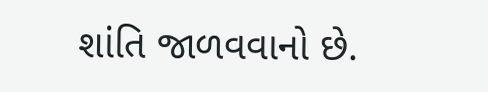શાંતિ જાળવવાનો છે.